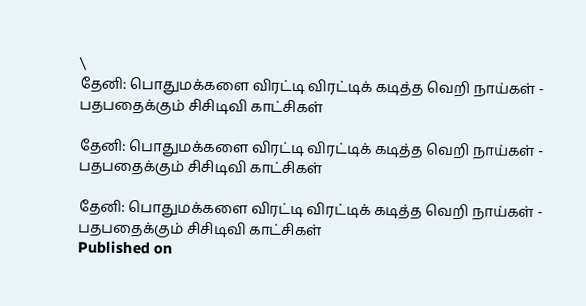\
தேனி: பொதுமக்களை விரட்டி விரட்டிக் கடித்த வெறி நாய்கள் - பதபதைக்கும் சிசிடிவி காட்சிகள்

தேனி: பொதுமக்களை விரட்டி விரட்டிக் கடித்த வெறி நாய்கள் - பதபதைக்கும் சிசிடிவி காட்சிகள்

தேனி: பொதுமக்களை விரட்டி விரட்டிக் கடித்த வெறி நாய்கள் - பதபதைக்கும் சிசிடிவி காட்சிகள்
Published on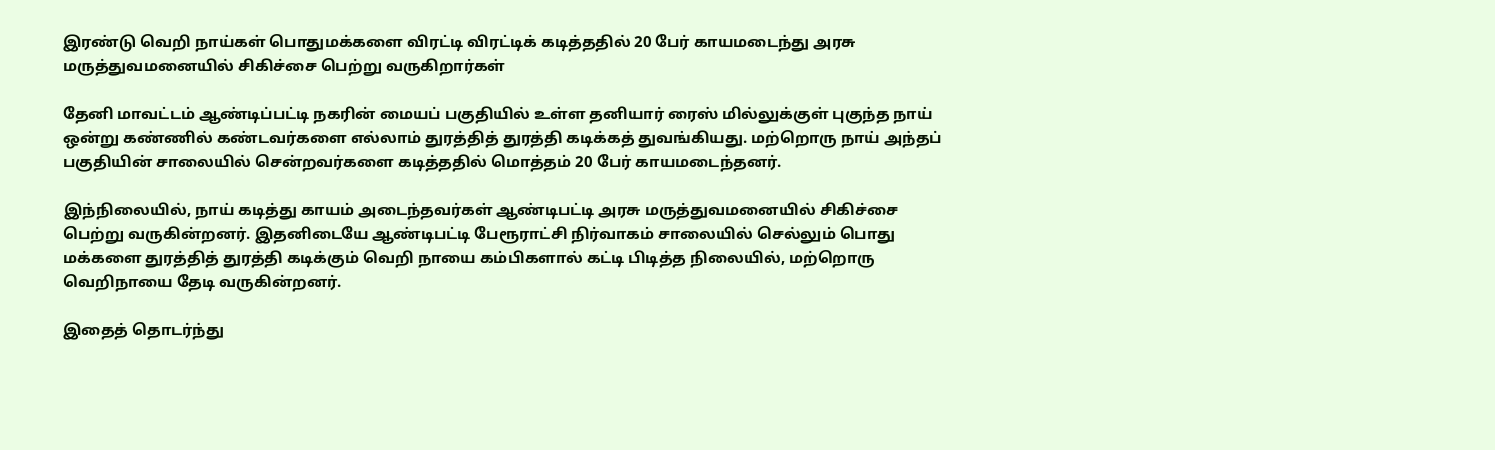இரண்டு வெறி நாய்கள் பொதுமக்களை விரட்டி விரட்டிக் கடித்ததில் 20 பேர் காயமடைந்து அரசு மருத்துவமனையில் சிகிச்சை பெற்று வருகிறார்கள்

தேனி மாவட்டம் ஆண்டிப்பட்டி நகரின் மையப் பகுதியில் உள்ள தனியார் ரைஸ் மில்லுக்குள் புகுந்த நாய் ஒன்று கண்ணில் கண்டவர்களை எல்லாம் துரத்தித் துரத்தி கடிக்கத் துவங்கியது. மற்றொரு நாய் அந்தப் பகுதியின் சாலையில் சென்றவர்களை கடித்ததில் மொத்தம் 20 பேர் காயமடைந்தனர்.

இந்நிலையில், நாய் கடித்து காயம் அடைந்தவர்கள் ஆண்டிபட்டி அரசு மருத்துவமனையில் சிகிச்சை பெற்று வருகின்றனர். இதனிடையே ஆண்டிபட்டி பேரூராட்சி நிர்வாகம் சாலையில் செல்லும் பொது மக்களை துரத்தித் துரத்தி கடிக்கும் வெறி நாயை கம்பிகளால் கட்டி பிடித்த நிலையில், மற்றொரு வெறிநாயை தேடி வருகின்றனர்.

இதைத் தொடர்ந்து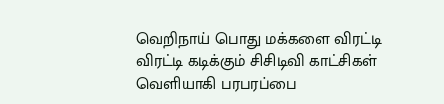வெறிநாய் பொது மக்களை விரட்டி விரட்டி கடிக்கும் சிசிடிவி காட்சிகள் வெளியாகி பரபரப்பை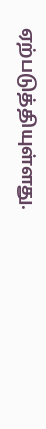ஏற்படுத்தியுள்ளது.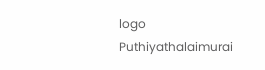logo
Puthiyathalaimurai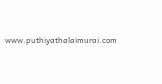www.puthiyathalaimurai.com